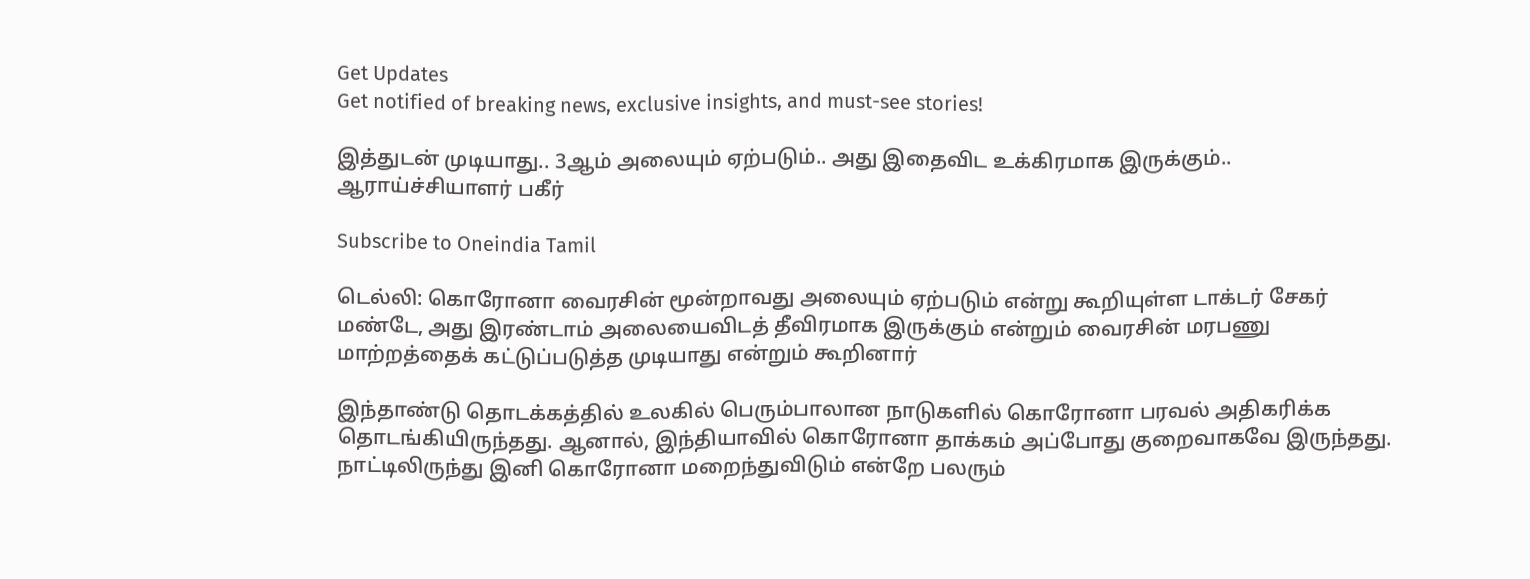Get Updates
Get notified of breaking news, exclusive insights, and must-see stories!

இத்துடன் முடியாது.. 3ஆம் அலையும் ஏற்படும்.. அது இதைவிட உக்கிரமாக இருக்கும்.. ஆராய்ச்சியாளர் பகீர்

Subscribe to Oneindia Tamil

டெல்லி: கொரோனா வைரசின் மூன்றாவது அலையும் ஏற்படும் என்று கூறியுள்ள டாக்டர் சேகர் மண்டே, அது இரண்டாம் அலையைவிடத் தீவிரமாக இருக்கும் என்றும் வைரசின் மரபணு மாற்றத்தைக் கட்டுப்படுத்த முடியாது என்றும் கூறினார்

இந்தாண்டு தொடக்கத்தில் உலகில் பெரும்பாலான நாடுகளில் கொரோனா பரவல் அதிகரிக்க தொடங்கியிருந்தது. ஆனால், இந்தியாவில் கொரோனா தாக்கம் அப்போது குறைவாகவே இருந்தது. நாட்டிலிருந்து இனி கொரோனா மறைந்துவிடும் என்றே பலரும்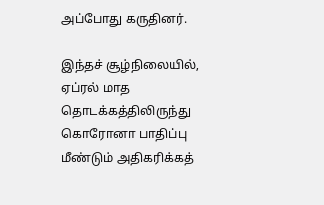அப்போது கருதினர்.

இந்தச் சூழ்நிலையில், ஏப்ரல் மாத தொடக்கத்திலிருந்து கொரோனா பாதிப்பு மீண்டும் அதிகரிக்கத்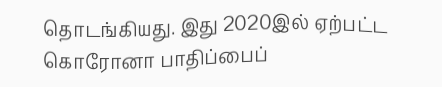தொடங்கியது. இது 2020இல் ஏற்பட்ட கொரோனா பாதிப்பைப்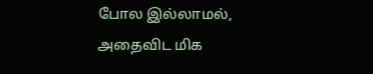போல இல்லாமல், அதைவிட மிக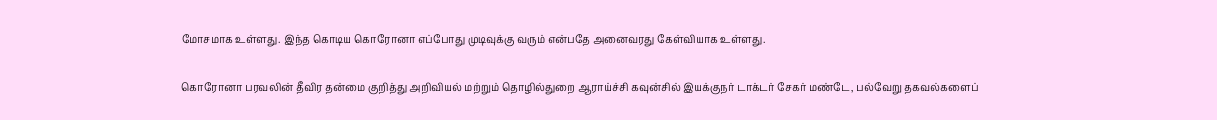மோசமாக உள்ளது. இந்த கொடிய கொரோனா எப்போது முடிவுக்கு வரும் என்பதே அனைவரது கேள்வியாக உள்ளது.

கொரோனா பரவலின் தீவிர தன்மை குறித்து அறிவியல் மற்றும் தொழில்துறை ஆராய்ச்சி கவுன்சில் இயக்குநர் டாக்டர் சேகர் மண்டே, பல்வேறு தகவல்களைப்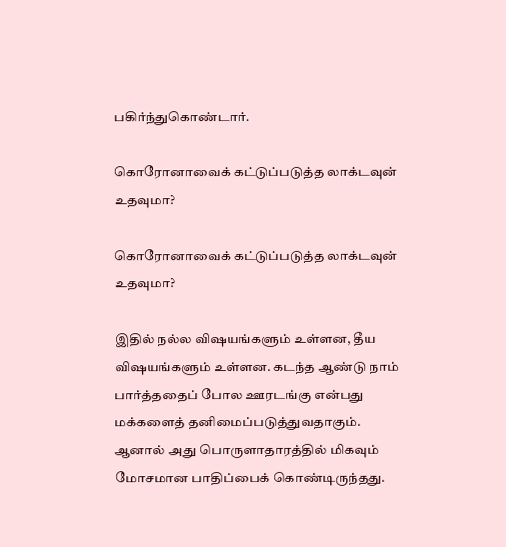பகிர்ந்துகொண்டார்.

கொரோனாவைக் கட்டுப்படுத்த லாக்டவுன் உதவுமா?

கொரோனாவைக் கட்டுப்படுத்த லாக்டவுன் உதவுமா?

இதில் நல்ல விஷயங்களும் உள்ளன, தீய விஷயங்களும் உள்ளன. கடந்த ஆண்டு நாம் பார்த்ததைப் போல ஊரடங்கு என்பது மக்களைத் தனிமைப்படுத்துவதாகும். ஆனால் அது பொருளாதாரத்தில் மிகவும் மோசமான பாதிப்பைக் கொண்டிருந்தது.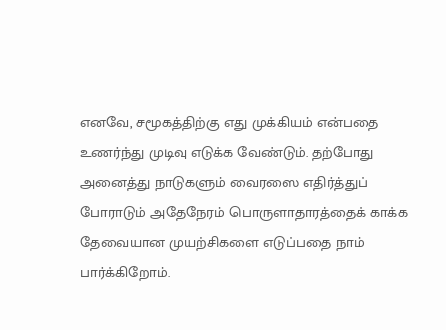எனவே, சமூகத்திற்கு எது முக்கியம் என்பதை உணர்ந்து முடிவு எடுக்க வேண்டும். தற்போது அனைத்து நாடுகளும் வைரஸை எதிர்த்துப் போராடும் அதேநேரம் பொருளாதாரத்தைக் காக்க தேவையான முயற்சிகளை எடுப்பதை நாம் பார்க்கிறோம்.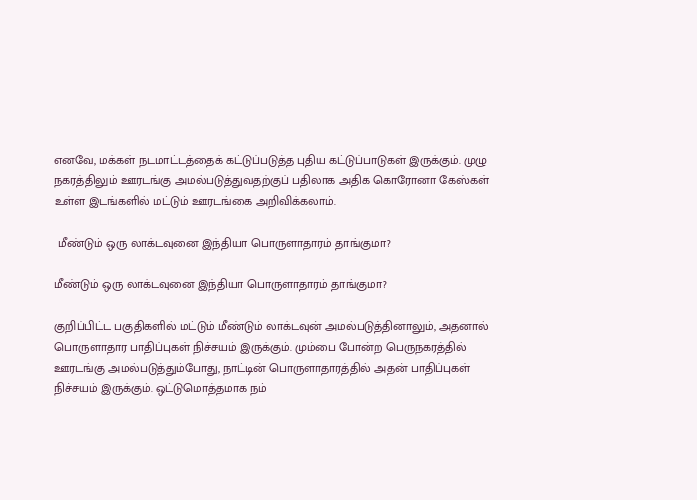எனவே, மக்கள் நடமாட்டத்தைக் கட்டுப்படுத்த புதிய கட்டுப்பாடுகள் இருக்கும். முழு நகரத்திலும் ஊரடங்கு அமல்படுத்துவதற்குப் பதிலாக அதிக கொரோனா கேஸ்கள் உள்ள இடங்களில் மட்டும் ஊரடங்கை அறிவிக்கலாம்.

 மீண்டும் ஒரு லாக்டவுனை இந்தியா பொருளாதாரம் தாங்குமா?

மீண்டும் ஒரு லாக்டவுனை இந்தியா பொருளாதாரம் தாங்குமா?

குறிப்பிட்ட பகுதிகளில் மட்டும் மீண்டும் லாக்டவுன் அமல்படுத்தினாலும், அதனால் பொருளாதார பாதிப்புகள் நிச்சயம் இருக்கும். மும்பை போன்ற பெருநகரத்தில் ஊரடங்கு அமல்படுத்தும்போது, நாட்டின் பொருளாதாரத்தில் அதன் பாதிப்புகள் நிச்சயம் இருக்கும். ஒட்டுமொத்தமாக நம்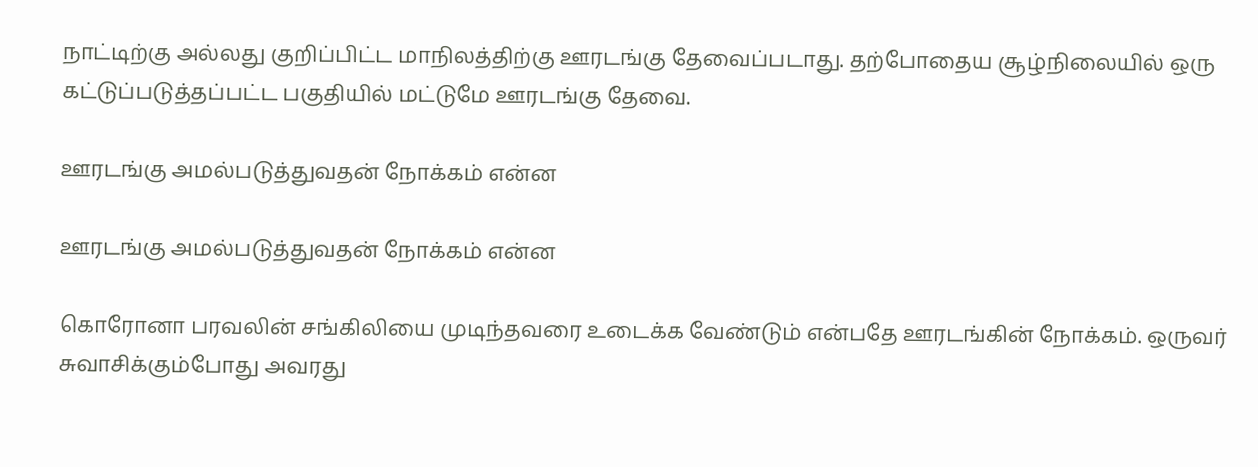நாட்டிற்கு அல்லது குறிப்பிட்ட மாநிலத்திற்கு ஊரடங்கு தேவைப்படாது. தற்போதைய சூழ்நிலையில் ஒரு கட்டுப்படுத்தப்பட்ட பகுதியில் மட்டுமே ஊரடங்கு தேவை.

ஊரடங்கு அமல்படுத்துவதன் நோக்கம் என்ன

ஊரடங்கு அமல்படுத்துவதன் நோக்கம் என்ன

கொரோனா பரவலின் சங்கிலியை முடிந்தவரை உடைக்க வேண்டும் என்பதே ஊரடங்கின் நோக்கம். ஒருவர் சுவாசிக்கும்போது அவரது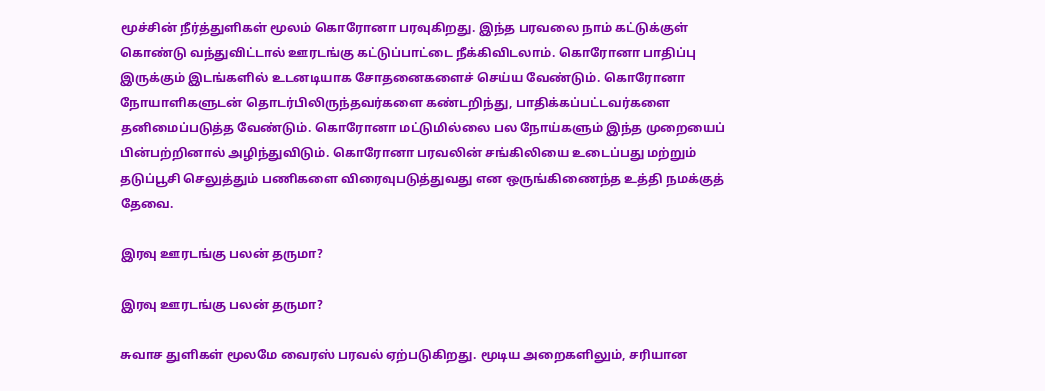மூச்சின் நீர்த்துளிகள் மூலம் கொரோனா பரவுகிறது. இந்த பரவலை நாம் கட்டுக்குள் கொண்டு வந்துவிட்டால் ஊரடங்கு கட்டுப்பாட்டை நீக்கிவிடலாம். கொரோனா பாதிப்பு இருக்கும் இடங்களில் உடனடியாக சோதனைகளைச் செய்ய வேண்டும். கொரோனா நோயாளிகளுடன் தொடர்பிலிருந்தவர்களை கண்டறிந்து, பாதிக்கப்பட்டவர்களை தனிமைப்படுத்த வேண்டும். கொரோனா மட்டுமில்லை பல நோய்களும் இந்த முறையைப் பின்பற்றினால் அழிந்துவிடும். கொரோனா பரவலின் சங்கிலியை உடைப்பது மற்றும் தடுப்பூசி செலுத்தும் பணிகளை விரைவுபடுத்துவது என ஒருங்கிணைந்த உத்தி நமக்குத் தேவை.

இரவு ஊரடங்கு பலன் தருமா?

இரவு ஊரடங்கு பலன் தருமா?

சுவாச துளிகள் மூலமே வைரஸ் பரவல் ஏற்படுகிறது. மூடிய அறைகளிலும், சரியான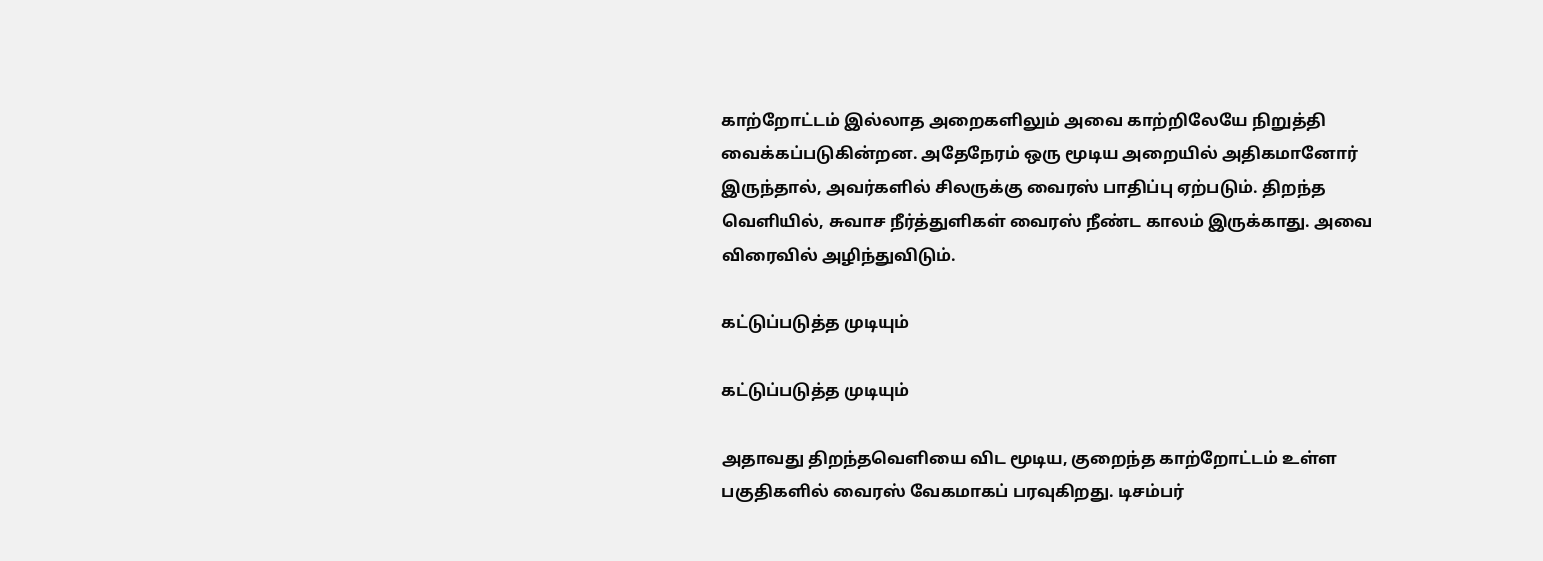காற்றோட்டம் இல்லாத அறைகளிலும் அவை காற்றிலேயே நிறுத்தி வைக்கப்படுகின்றன. அதேநேரம் ஒரு மூடிய அறையில் அதிகமானோர் இருந்தால், அவர்களில் சிலருக்கு வைரஸ் பாதிப்பு ஏற்படும். திறந்த வெளியில், சுவாச நீர்த்துளிகள் வைரஸ் நீண்ட காலம் இருக்காது. அவை விரைவில் அழிந்துவிடும்.

கட்டுப்படுத்த முடியும்

கட்டுப்படுத்த முடியும்

அதாவது திறந்தவெளியை விட மூடிய, குறைந்த காற்றோட்டம் உள்ள பகுதிகளில் வைரஸ் வேகமாகப் பரவுகிறது. டிசம்பர்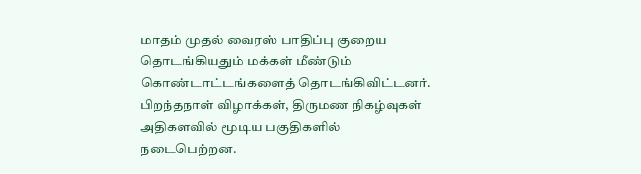மாதம் முதல் வைரஸ் பாதிப்பு குறைய தொடங்கியதும் மக்கள் மீண்டும் கொண்டாட்டங்களைத் தொடங்கிவிட்டனர். பிறந்தநாள் விழாக்கள், திருமண நிகழ்வுகள் அதிகளவில் மூடிய பகுதிகளில் நடைபெற்றன.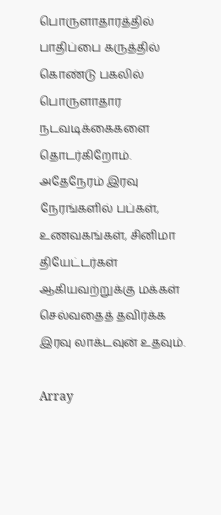பொருளாதாரத்தில் பாதிப்பை கருத்தில் கொண்டு பகலில் பொருளாதார நடவடிக்கைகளை தொடர்கிறோம். அதேநேரம் இரவு நேரங்களில் பப்கள், உணவகங்கள், சினிமா தியேட்டர்கள் ஆகியவற்றுக்கு மக்கள் செல்வதைத் தவிர்க்க இரவு லாக்டவுன் உதவும்.

Array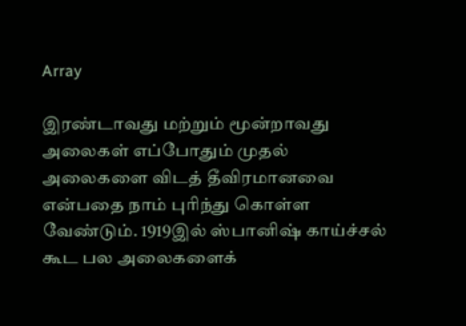Array

இரண்டாவது மற்றும் மூன்றாவது அலைகள் எப்போதும் முதல் அலைகளை விடத் தீவிரமானவை என்பதை நாம் புரிந்து கொள்ள வேண்டும். 1919இல் ஸ்பானிஷ் காய்ச்சல் கூட பல அலைகளைக்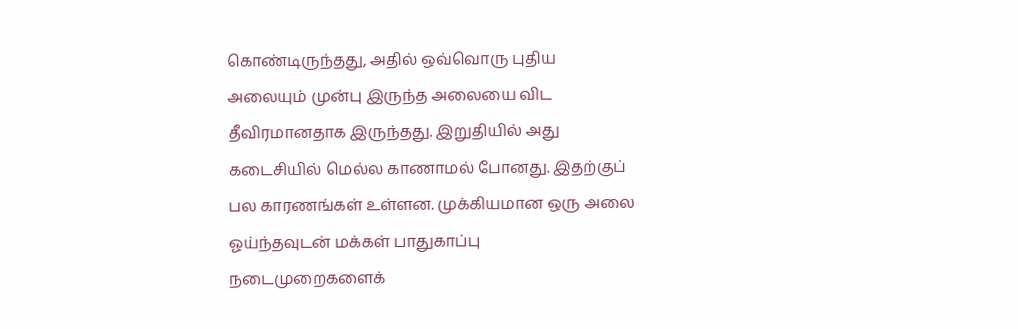கொண்டிருந்தது, அதில் ஒவ்வொரு புதிய அலையும் முன்பு இருந்த அலையை விட தீவிரமானதாக இருந்தது. இறுதியில் அது கடைசியில் மெல்ல காணாமல் போனது. இதற்குப் பல காரணங்கள் உள்ளன. முக்கியமான ஒரு அலை ஓய்ந்தவுடன் மக்கள் பாதுகாப்பு நடைமுறைகளைக்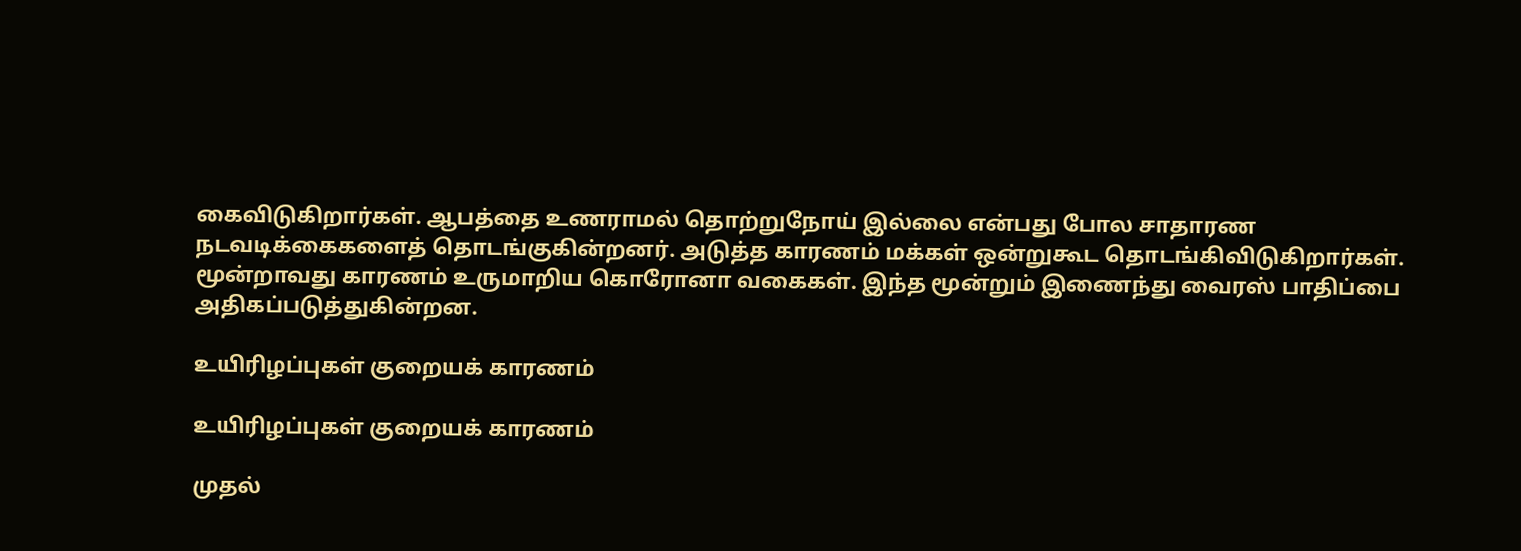கைவிடுகிறார்கள். ஆபத்தை உணராமல் தொற்றுநோய் இல்லை என்பது போல சாதாரண நடவடிக்கைகளைத் தொடங்குகின்றனர். அடுத்த காரணம் மக்கள் ஒன்றுகூட தொடங்கிவிடுகிறார்கள். மூன்றாவது காரணம் உருமாறிய கொரோனா வகைகள். இந்த மூன்றும் இணைந்து வைரஸ் பாதிப்பை அதிகப்படுத்துகின்றன.

உயிரிழப்புகள் குறையக் காரணம்

உயிரிழப்புகள் குறையக் காரணம்

முதல்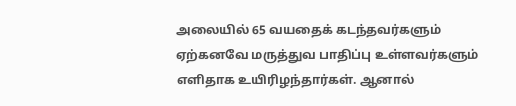அலையில் 65 வயதைக் கடந்தவர்களும் ஏற்கனவே மருத்துவ பாதிப்பு உள்ளவர்களும் எளிதாக உயிரிழந்தார்கள். ஆனால்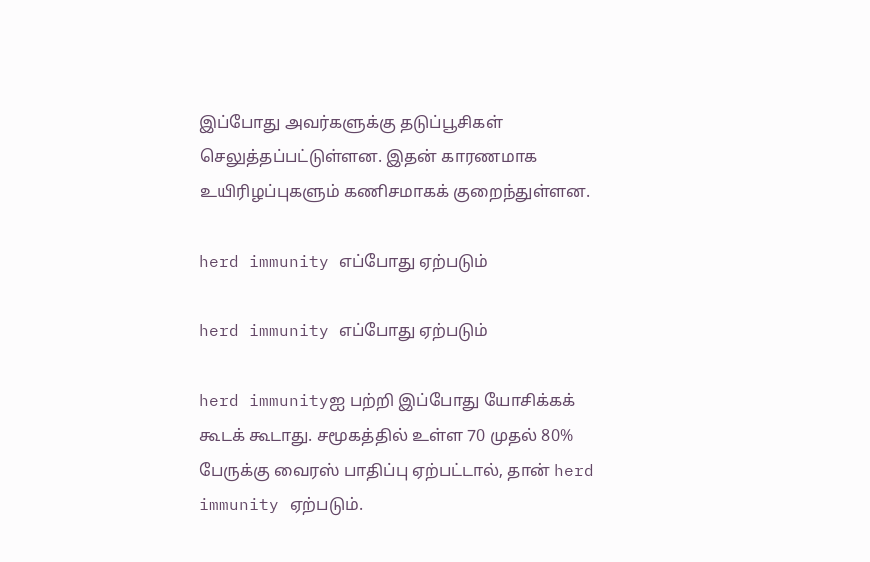இப்போது அவர்களுக்கு தடுப்பூசிகள் செலுத்தப்பட்டுள்ளன. இதன் காரணமாக உயிரிழப்புகளும் கணிசமாகக் குறைந்துள்ளன.

herd immunity எப்போது ஏற்படும்

herd immunity எப்போது ஏற்படும்

herd immunityஐ பற்றி இப்போது யோசிக்கக் கூடக் கூடாது. சமூகத்தில் உள்ள 70 முதல் 80% பேருக்கு வைரஸ் பாதிப்பு ஏற்பட்டால், தான் herd immunity ஏற்படும்.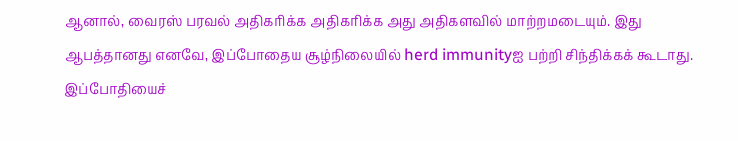ஆனால், வைரஸ் பரவல் அதிகரிக்க அதிகரிக்க அது அதிகளவில் மாற்றமடையும். இது ஆபத்தானது எனவே, இப்போதைய சூழ்நிலையில் herd immunityஐ பற்றி சிந்திக்கக் கூடாது. இப்போதியைச்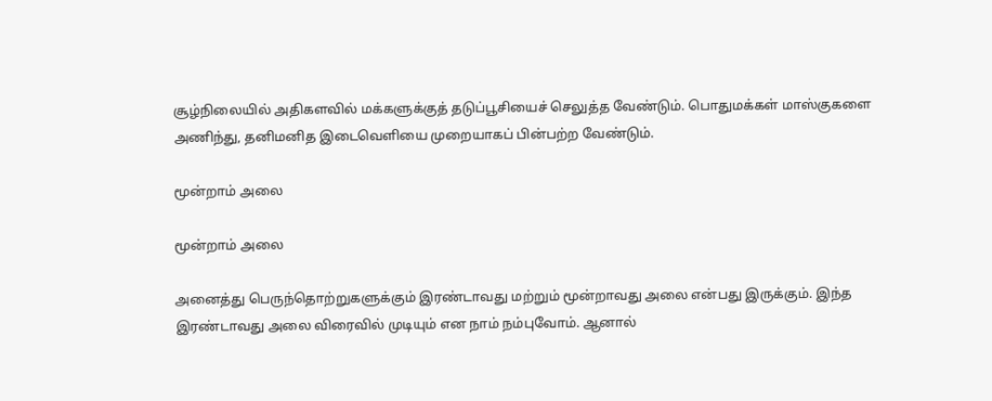சூழ்நிலையில் அதிகளவில் மக்களுக்குத் தடுப்பூசியைச் செலுத்த வேண்டும். பொதுமக்கள் மாஸ்குகளை அணிந்து, தனிமனித இடைவெளியை முறையாகப் பின்பற்ற வேண்டும்.

மூன்றாம் அலை

மூன்றாம் அலை

அனைத்து பெருந்தொற்றுகளுக்கும் இரண்டாவது மற்றும் மூன்றாவது அலை என்பது இருக்கும். இந்த இரண்டாவது அலை விரைவில் முடியும் என நாம் நம்புவோம். ஆனால்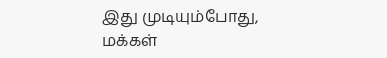இது முடியும்போது, மக்கள்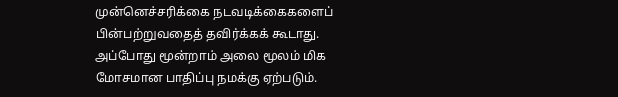முன்னெச்சரிக்கை நடவடிக்கைகளைப் பின்பற்றுவதைத் தவிர்க்கக் கூடாது. அப்போது மூன்றாம் அலை மூலம் மிக மோசமான பாதிப்பு நமக்கு ஏற்படும்.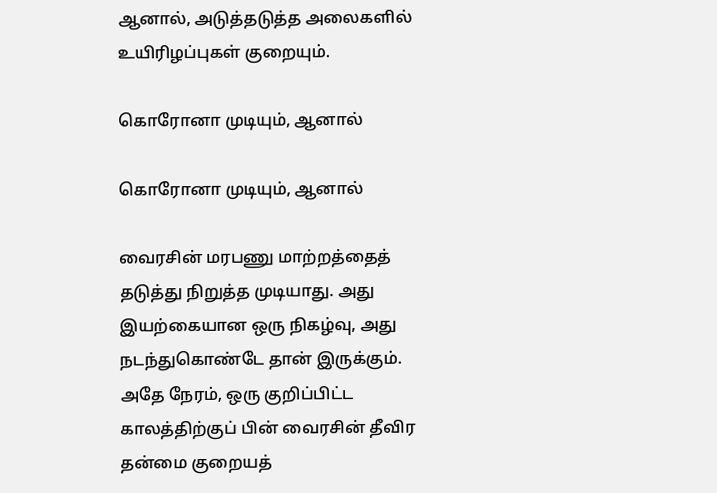ஆனால், அடுத்தடுத்த அலைகளில் உயிரிழப்புகள் குறையும்.

கொரோனா முடியும், ஆனால்

கொரோனா முடியும், ஆனால்

வைரசின் மரபணு மாற்றத்தைத் தடுத்து நிறுத்த முடியாது. அது இயற்கையான ஒரு நிகழ்வு, அது நடந்துகொண்டே தான் இருக்கும். அதே நேரம், ஒரு குறிப்பிட்ட காலத்திற்குப் பின் வைரசின் தீவிர தன்மை குறையத்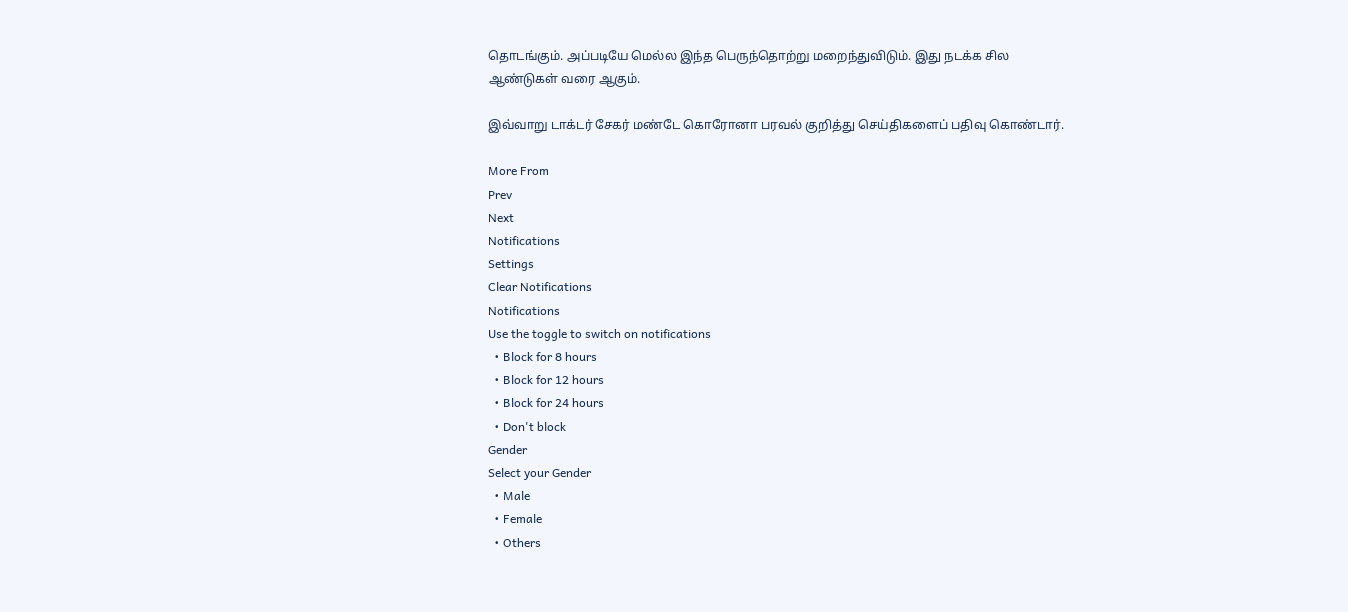தொடங்கும். அப்படியே மெல்ல இந்த பெருந்தொற்று மறைந்துவிடும். இது நடக்க சில ஆண்டுகள் வரை ஆகும்.

இவ்வாறு டாக்டர் சேகர் மண்டே கொரோனா பரவல் குறித்து செய்திகளைப் பதிவு கொண்டார்.

More From
Prev
Next
Notifications
Settings
Clear Notifications
Notifications
Use the toggle to switch on notifications
  • Block for 8 hours
  • Block for 12 hours
  • Block for 24 hours
  • Don't block
Gender
Select your Gender
  • Male
  • Female
  • Others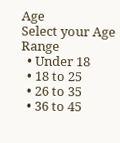Age
Select your Age Range
  • Under 18
  • 18 to 25
  • 26 to 35
  • 36 to 45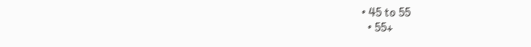• 45 to 55
  • 55+